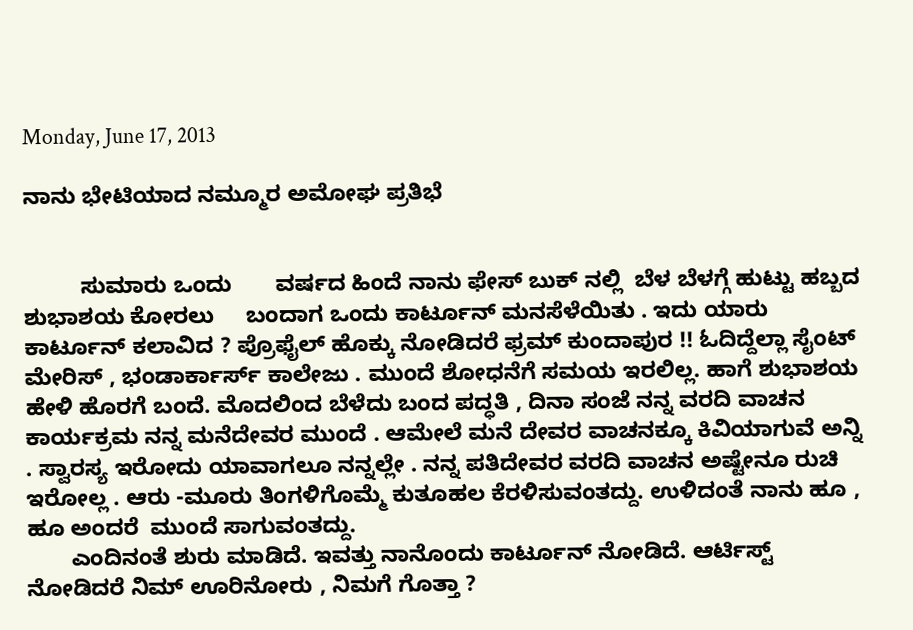Monday, June 17, 2013

ನಾನು ಭೇಟಿಯಾದ ನಮ್ಮೂರ ಅಮೋಘ ಪ್ರತಿಭೆ


         ಸುಮಾರು ಒಂದು       ವರ್ಷದ ಹಿಂದೆ ನಾನು ಫೇಸ್ ಬುಕ್ ನಲ್ಲಿ  ಬೆಳ ಬೆಳಗ್ಗೆ ಹುಟ್ಟು ಹಬ್ಬದ ಶುಭಾಶಯ ಕೋರಲು     ಬಂದಾಗ ಒಂದು ಕಾರ್ಟೂನ್ ಮನಸೆಳೆಯಿತು . ಇದು ಯಾರು ಕಾರ್ಟೂನ್ ಕಲಾವಿದ ? ಪ್ರೊಫೈಲ್ ಹೊಕ್ಕು ನೋಡಿದರೆ ಫ್ರಮ್ ಕುಂದಾಪುರ !! ಓದಿದ್ದೆಲ್ಲಾ ಸೈಂಟ್  ಮೇರಿಸ್ , ಭಂಡಾರ್ಕಾರ್ಸ್ ಕಾಲೇಜು . ಮುಂದೆ ಶೋಧನೆಗೆ ಸಮಯ ಇರಲಿಲ್ಲ. ಹಾಗೆ ಶುಭಾಶಯ ಹೇಳಿ ಹೊರಗೆ ಬಂದೆ. ಮೊದಲಿಂದ ಬೆಳೆದು ಬಂದ ಪದ್ಧತಿ , ದಿನಾ ಸಂಜೆ ನನ್ನ ವರದಿ ವಾಚನ ಕಾರ್ಯಕ್ರಮ ನನ್ನ ಮನೆದೇವರ ಮುಂದೆ . ಆಮೇಲೆ ಮನೆ ದೇವರ ವಾಚನಕ್ಕೂ ಕಿವಿಯಾಗುವೆ ಅನ್ನಿ . ಸ್ವಾರಸ್ಯ ಇರೋದು ಯಾವಾಗಲೂ ನನ್ನಲ್ಲೇ . ನನ್ನ ಪತಿದೇವರ ವರದಿ ವಾಚನ ಅಷ್ಟೇನೂ ರುಚಿ ಇರೋಲ್ಲ . ಆರು -ಮೂರು ತಿಂಗಳಿಗೊಮ್ಮೆ ಕುತೂಹಲ ಕೆರಳಿಸುವಂತದ್ದು. ಉಳಿದಂತೆ ನಾನು ಹೂ , ಹೂ ಅಂದರೆ  ಮುಂದೆ ಸಾಗುವಂತದ್ದು.
       ಎಂದಿನಂತೆ ಶುರು ಮಾಡಿದೆ. ಇವತ್ತು ನಾನೊಂದು ಕಾರ್ಟೂನ್ ನೋಡಿದೆ. ಆರ್ಟಿಸ್ಟ್ ನೋಡಿದರೆ ನಿಮ್ ಊರಿನೋರು , ನಿಮಗೆ ಗೊತ್ತಾ ?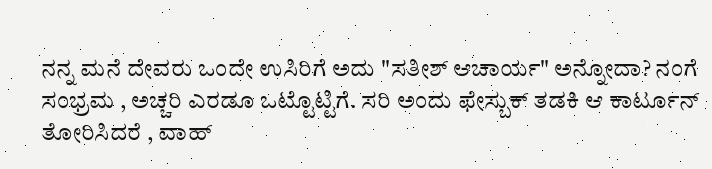ನನ್ನ ಮನೆ ದೇವರು ಒಂದೇ ಉಸಿರಿಗೆ ಅದು "ಸತೀಶ್ ಆಚಾರ್ಯ" ಅನ್ನೋದಾ? ನಂಗೆ ಸಂಭ್ರಮ , ಅಚ್ಚರಿ ಎರಡೂ ಒಟ್ಟೊಟ್ಟಿಗೆ. ಸರಿ ಅಂದು ಫೇಸ್ಬುಕ್ ತಡಕಿ ಆ ಕಾರ್ಟೂನ್ ತೋರಿಸಿದರೆ , ವಾಹ್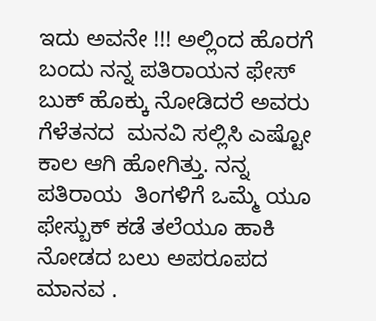ಇದು ಅವನೇ !!! ಅಲ್ಲಿಂದ ಹೊರಗೆ ಬಂದು ನನ್ನ ಪತಿರಾಯನ ಫೇಸ್ ಬುಕ್ ಹೊಕ್ಕು ನೋಡಿದರೆ ಅವರು ಗೆಳೆತನದ  ಮನವಿ ಸಲ್ಲಿಸಿ ಎಷ್ಟೋ ಕಾಲ ಆಗಿ ಹೋಗಿತ್ತು. ನನ್ನ ಪತಿರಾಯ  ತಿಂಗಳಿಗೆ ಒಮ್ಮೆ ಯೂ ಫೇಸ್ಬುಕ್ ಕಡೆ ತಲೆಯೂ ಹಾಕಿ ನೋಡದ ಬಲು ಅಪರೂಪದ ಮಾನವ .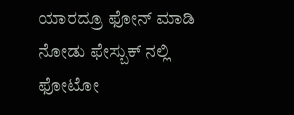ಯಾರದ್ರೂ ಫೋನ್ ಮಾಡಿ ನೋಡು ಫೇಸ್ಬುಕ್ ನಲ್ಲಿ ಫೋಟೋ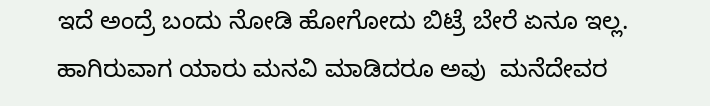ಇದೆ ಅಂದ್ರೆ ಬಂದು ನೋಡಿ ಹೋಗೋದು ಬಿಟ್ರೆ ಬೇರೆ ಏನೂ ಇಲ್ಲ.  ಹಾಗಿರುವಾಗ ಯಾರು ಮನವಿ ಮಾಡಿದರೂ ಅವು  ಮನೆದೇವರ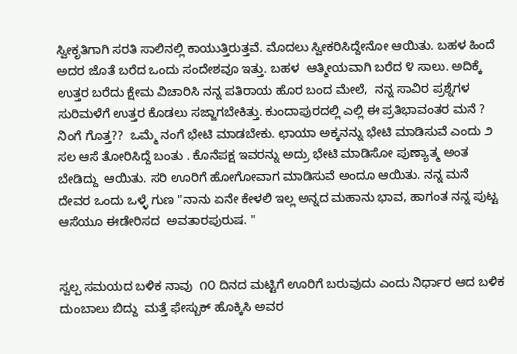ಸ್ವೀಕೃತಿಗಾಗಿ ಸರತಿ ಸಾಲಿನಲ್ಲಿ ಕಾಯುತ್ತಿರುತ್ತವೆ. ಮೊದಲು ಸ್ವೀಕರಿಸಿದ್ದೇನೋ ಆಯಿತು. ಬಹಳ ಹಿಂದೆ ಅದರ ಜೊತೆ ಬರೆದ ಒಂದು ಸಂದೇಶವೂ ಇತ್ತು. ಬಹಳ  ಆತ್ಮೀಯವಾಗಿ ಬರೆದ ೪ ಸಾಲು. ಅದಿಕ್ಕೆ ಉತ್ತರ ಬರೆದು ಕ್ಷೇಮ ವಿಚಾರಿಸಿ ನನ್ನ ಪತಿರಾಯ ಹೊರ ಬಂದ ಮೇಲೆ,  ನನ್ನ ಸಾವಿರ ಪ್ರಶ್ನೆಗಳ ಸುರಿಮಳೆಗೆ ಉತ್ತರ ಕೊಡಲು ಸಜ್ಜಾಗಬೇಕಿತ್ತು. ಕುಂದಾಪುರದಲ್ಲಿ ಎಲ್ಲಿ ಈ ಪ್ರತಿಭಾವಂತರ ಮನೆ ? ನಿಂಗೆ ಗೊತ್ತ??  ಒಮ್ಮೆ ನಂಗೆ ಭೇಟಿ ಮಾಡಬೇಕು. ಛಾಯಾ ಅಕ್ಕನನ್ನು ಭೇಟಿ ಮಾಡಿಸುವೆ ಎಂದು ೨ ಸಲ ಆಸೆ ತೋರಿಸಿದ್ದೆ ಬಂತು . ಕೊನೆಪಕ್ಷ ಇವರನ್ನು ಅದ್ರು ಭೇಟಿ ಮಾಡಿಸೋ ಪುಣ್ಯಾತ್ಮ ಅಂತ ಬೇಡಿದ್ದು  ಆಯಿತು. ಸರಿ ಊರಿಗೆ ಹೋಗೋವಾಗ ಮಾಡಿಸುವೆ ಅಂದೂ ಆಯಿತು. ನನ್ನ ಮನೆ ದೇವರ ಒಂದು ಒಳ್ಳೆ ಗುಣ "ನಾನು ಏನೇ ಕೇಳಲಿ ಇಲ್ಲ ಅನ್ನದ ಮಹಾನು ಭಾವ, ಹಾಗಂತ ನನ್ನ ಪುಟ್ಟ ಆಸೆಯೂ ಈಡೇರಿಸದ  ಅವತಾರಪುರುಷ. "


ಸ್ವಲ್ಪ ಸಮಯದ ಬಳಿಕ ನಾವು  ೧೦ ದಿನದ ಮಟ್ಟಿಗೆ ಊರಿಗೆ ಬರುವುದು ಎಂದು ನಿರ್ಧಾರ ಆದ ಬಳಿಕ  ದುಂಬಾಲು ಬಿದ್ದು  ಮತ್ತೆ ಫೇಸ್ಬುಕ್ ಹೊಕ್ಕಿಸಿ ಅವರ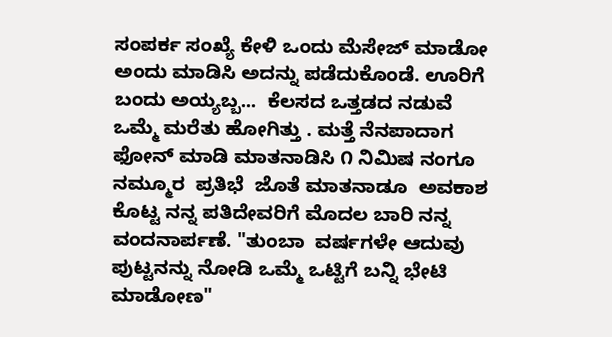ಸಂಪರ್ಕ ಸಂಖ್ಯೆ ಕೇಳಿ ಒಂದು ಮೆಸೇಜ್ ಮಾಡೋ ಅಂದು ಮಾಡಿಸಿ ಅದನ್ನು ಪಡೆದುಕೊಂಡೆ. ಊರಿಗೆ ಬಂದು ಅಯ್ಯಬ್ಬ...  ಕೆಲಸದ ಒತ್ತಡದ ನಡುವೆ ಒಮ್ಮೆ ಮರೆತು ಹೋಗಿತ್ತು . ಮತ್ತೆ ನೆನಪಾದಾಗ ಫೋನ್ ಮಾಡಿ ಮಾತನಾಡಿಸಿ ೧ ನಿಮಿಷ ನಂಗೂ ನಮ್ಮೂರ  ಪ್ರತಿಭೆ  ಜೊತೆ ಮಾತನಾಡೂ  ಅವಕಾಶ  ಕೊಟ್ಟ ನನ್ನ ಪತಿದೇವರಿಗೆ ಮೊದಲ ಬಾರಿ ನನ್ನ ವಂದನಾರ್ಪಣೆ. "ತುಂಬಾ  ವರ್ಷಗಳೇ ಆದುವು ಪುಟ್ಟನನ್ನು ನೋಡಿ ಒಮ್ಮೆ ಒಟ್ಟಿಗೆ ಬನ್ನಿ ಭೇಟಿ ಮಾಡೋಣ"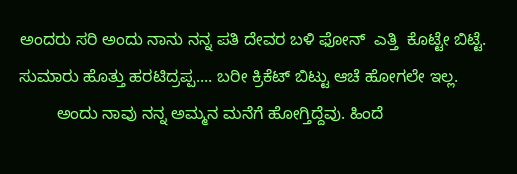ಅಂದರು ಸರಿ ಅಂದು ನಾನು ನನ್ನ ಪತಿ ದೇವರ ಬಳಿ ಫೋನ್  ಎತ್ತಿ  ಕೊಟ್ಟೇ ಬಿಟ್ಟೆ. ಸುಮಾರು ಹೊತ್ತು ಹರಟಿದ್ರಪ್ಪ.... ಬರೀ ಕ್ರಿಕೆಟ್ ಬಿಟ್ಟು ಆಚೆ ಹೋಗಲೇ ಇಲ್ಲ.
        ಅಂದು ನಾವು ನನ್ನ ಅಮ್ಮನ ಮನೆಗೆ ಹೋಗ್ತಿದ್ದೆವು. ಹಿಂದೆ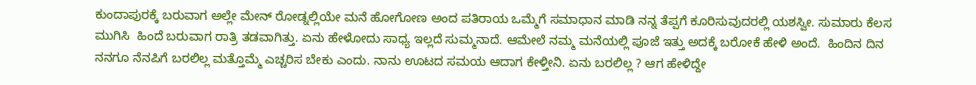ಕುಂದಾಪುರಕ್ಕೆ ಬರುವಾಗ ಅಲ್ಲೇ ಮೇನ್ ರೋಡ್ನಲ್ಲಿಯೇ ಮನೆ ಹೋಗೋಣ ಅಂದ ಪತಿರಾಯ ಒಮ್ಮೆಗೆ ಸಮಾಧಾನ ಮಾಡಿ ನನ್ನ ತೆಪ್ಪಗೆ ಕೂರಿಸುವುದರಲ್ಲಿ ಯಶಸ್ವೀ. ಸುಮಾರು ಕೆಲಸ ಮುಗಿಸಿ  ಹಿಂದೆ ಬರುವಾಗ ರಾತ್ರಿ ತಡವಾಗಿತ್ತು. ಏನು ಹೇಳೋದು ಸಾಧ್ಯ ಇಲ್ಲದೆ ಸುಮ್ಮನಾದೆ. ಆಮೇಲೆ ನಮ್ಮ ಮನೆಯಲ್ಲಿ ಪೂಜೆ ಇತ್ತು ಅದಕ್ಕೆ ಬರೋಕೆ ಹೇಳಿ ಅಂದೆ.  ಹಿಂದಿನ ದಿನ ನನಗೂ ನೆನಪಿಗೆ ಬರಲಿಲ್ಲ ಮತ್ತೊಮ್ಮೆ ಎಚ್ಚರಿಸ ಬೇಕು ಎಂದು. ನಾನು ಊಟದ ಸಮಯ ಆದಾಗ ಕೇಳ್ತೀನಿ. ಏನು ಬರಲಿಲ್ಲ ? ಆಗ ಹೇಳಿದ್ದೇ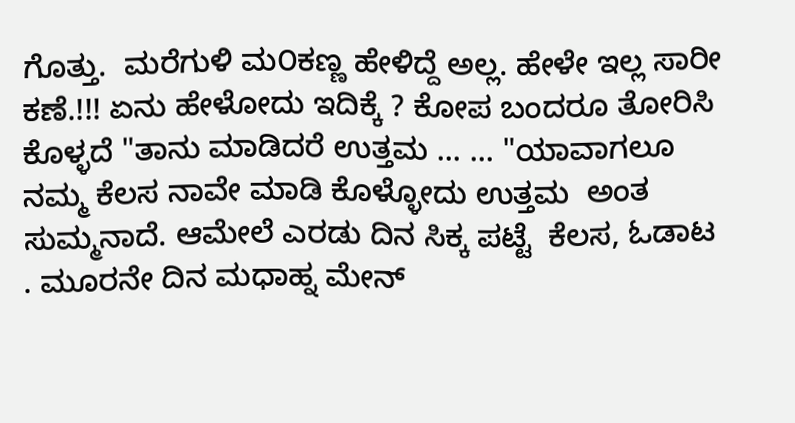ಗೊತ್ತು.  ಮರೆಗುಳಿ ಮ೦ಕಣ್ಣ ಹೇಳಿದ್ದೆ ಅಲ್ಲ. ಹೇಳೇ ಇಲ್ಲ ಸಾರೀ ಕಣೆ.!!! ಏನು ಹೇಳೋದು ಇದಿಕ್ಕೆ ? ಕೋಪ ಬಂದರೂ ತೋರಿಸಿ ಕೊಳ್ಳದೆ "ತಾನು ಮಾಡಿದರೆ ಉತ್ತಮ ... ... "ಯಾವಾಗಲೂ ನಮ್ಮ ಕೆಲಸ ನಾವೇ ಮಾಡಿ ಕೊಳ್ಳೋದು ಉತ್ತಮ  ಅಂತ ಸುಮ್ಮನಾದೆ. ಆಮೇಲೆ ಎರಡು ದಿನ ಸಿಕ್ಕ ಪಟ್ಟೆ  ಕೆಲಸ, ಓಡಾಟ . ಮೂರನೇ ದಿನ ಮಧಾಹ್ನ ಮೇನ್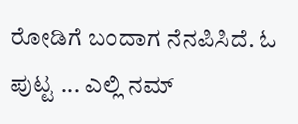ರೋಡಿಗೆ ಬಂದಾಗ ನೆನಪಿಸಿದೆ. ಓ ಪುಟ್ಟ ... ಎಲ್ಲಿ ನಮ್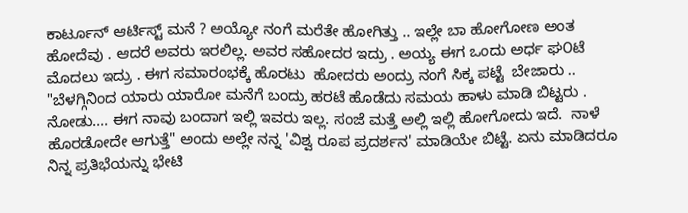ಕಾರ್ಟೂನ್ ಆರ್ಟಿಸ್ಟ್ ಮನೆ ? ಅಯ್ಯೋ ನಂಗೆ ಮರೆತೇ ಹೋಗಿತ್ತು .. ಇಲ್ಲೇ ಬಾ ಹೋಗೋಣ ಅಂತ ಹೋದೆವು . ಆದರೆ ಅವರು ಇರಲಿಲ್ಲ. ಅವರ ಸಹೋದರ ಇದ್ರು . ಅಯ್ಯ ಈಗ ಒಂದು ಅರ್ಧ ಘ೦ಟೆ ಮೊದಲು ಇದ್ರು . ಈಗ ಸಮಾರಂಭಕ್ಕೆ ಹೊರಟು  ಹೋದರು ಅಂದ್ರು ನಂಗೆ ಸಿಕ್ಕ ಪಟ್ಟೆ  ಬೇಜಾರು .. "ಬೆಳಗ್ಗಿನಿಂದ ಯಾರು ಯಾರೋ ಮನೆಗೆ ಬಂದ್ರು ಹರಟೆ ಹೊಡೆದು ಸಮಯ ಹಾಳು ಮಾಡಿ ಬಿಟ್ಟರು . ನೋಡು.... ಈಗ ನಾವು ಬಂದಾಗ ಇಲ್ಲಿ ಇವರು ಇಲ್ಲ. ಸಂಜೆ ಮತ್ತೆ ಅಲ್ಲಿ ಇಲ್ಲಿ ಹೋಗೋದು ಇದೆ.  ನಾಳೆ ಹೊರಡೋದೇ ಆಗುತ್ತೆ" ಅಂದು ಅಲ್ಲೇ ನನ್ನ 'ವಿಶ್ವ ರೂಪ ಪ್ರದರ್ಶನ' ಮಾಡಿಯೇ ಬಿಟ್ಟೆ. ಏನು ಮಾಡಿದರೂ ನಿನ್ನ ಪ್ರತಿಭೆಯನ್ನು ಭೇಟಿ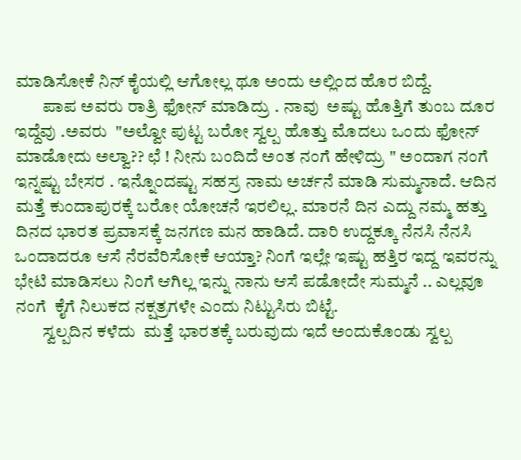ಮಾಡಿಸೋಕೆ ನಿನ್ ಕೈಯಲ್ಲಿ ಆಗೋಲ್ಲ ಥೂ ಅಂದು ಅಲ್ಲಿಂದ ಹೊರ ಬಿದ್ದೆ.
        ಪಾಪ ಅವರು ರಾತ್ರಿ ಫೋನ್ ಮಾಡಿದ್ರು . ನಾವು  ಅಷ್ಟು ಹೊತ್ತಿಗೆ ತುಂಬ ದೂರ ಇದ್ದೆವು .ಅವರು  "ಅಲ್ವೋ ಪುಟ್ಟ ಬರೋ ಸ್ವಲ್ಪ ಹೊತ್ತು ಮೊದಲು ಒಂದು ಫೋನ್ ಮಾಡೋದು ಅಲ್ವಾ?? ಛೆ ! ನೀನು ಬಂದಿದೆ ಅಂತ ನಂಗೆ ಹೇಳಿದ್ರು " ಅಂದಾಗ ನಂಗೆ ಇನ್ನಷ್ಟು ಬೇಸರ . ಇನ್ನೊಂದಷ್ಟು ಸಹಸ್ರ ನಾಮ ಅರ್ಚನೆ ಮಾಡಿ ಸುಮ್ಮನಾದೆ. ಆದಿನ ಮತ್ತೆ ಕುಂದಾಪುರಕ್ಕೆ ಬರೋ ಯೋಚನೆ ಇರಲಿಲ್ಲ. ಮಾರನೆ ದಿನ ಎದ್ದು ನಮ್ಮ ಹತ್ತು ದಿನದ ಭಾರತ ಪ್ರವಾಸಕ್ಕೆ ಜನಗಣ ಮನ ಹಾಡಿದೆ. ದಾರಿ ಉದ್ದಕ್ಕೂ ನೆನಸಿ ನೆನಸಿ ಒಂದಾದರೂ ಆಸೆ ನೆರವೆರಿಸೋಕೆ ಆಯ್ತಾ? ನಿಂಗೆ ಇಲ್ಲೇ ಇಷ್ಟು ಹತ್ತಿರ ಇದ್ದ ಇವರನ್ನು ಭೇಟಿ ಮಾಡಿಸಲು ನಿಂಗೆ ಆಗಿಲ್ಲ ಇನ್ನು ನಾನು ಆಸೆ ಪಡೋದೇ ಸುಮ್ಮನೆ .. ಎಲ್ಲವೂ  ನಂಗೆ  ಕೈಗೆ ನಿಲುಕದ ನಕ್ಷತ್ರಗಳೇ ಎಂದು ನಿಟ್ಟುಸಿರು ಬಿಟ್ಟೆ.
        ಸ್ವಲ್ಪದಿನ ಕಳೆದು  ಮತ್ತೆ ಭಾರತಕ್ಕೆ ಬರುವುದು ಇದೆ ಅಂದುಕೊಂಡು ಸ್ವಲ್ಪ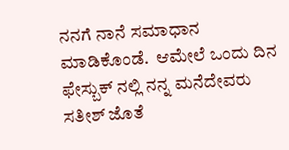ನನಗೆ ನಾನೆ ಸಮಾಧಾನ ಮಾಡಿಕೊಂಡೆ.  ಆಮೇಲೆ ಒಂದು ದಿನ ಫೇಸ್ಬುಕ್ ನಲ್ಲಿ ನನ್ನ ಮನೆದೇವರು ಸತೀಶ್ ಜೊತೆ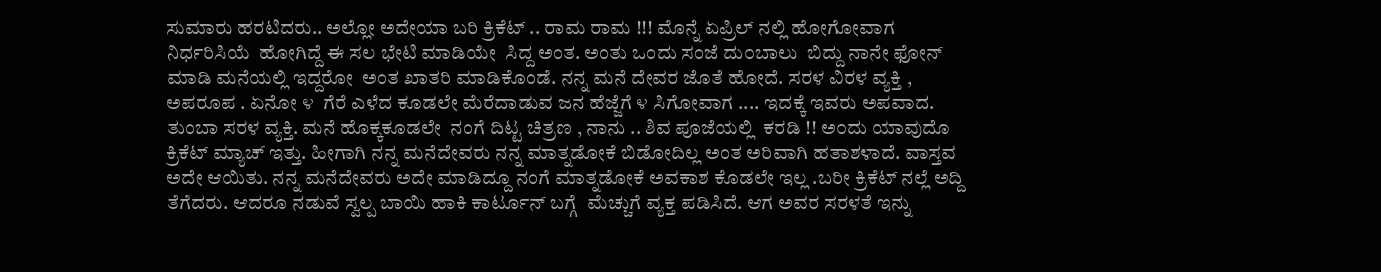ಸುಮಾರು ಹರಟಿದರು.. ಅಲ್ಲೋ ಅದೇಯಾ ಬರಿ ಕ್ರಿಕೆಟ್ .. ರಾಮ ರಾಮ !!! ಮೊನ್ನೆ ಏಪ್ರಿಲ್ ನಲ್ಲಿ ಹೋಗೋವಾಗ ನಿರ್ಧರಿಸಿಯೆ  ಹೋಗಿದ್ದೆ ಈ ಸಲ ಭೇಟಿ ಮಾಡಿಯೇ  ಸಿದ್ದ ಅಂತ. ಅಂತು ಒಂದು ಸಂಜೆ ದು೦ಬಾಲು  ಬಿದ್ದು ನಾನೇ ಫೋನ್ ಮಾಡಿ ಮನೆಯಲ್ಲಿ ಇದ್ದರೋ  ಅಂತ ಖಾತರಿ ಮಾಡಿಕೊಂಡೆ. ನನ್ನ ಮನೆ ದೇವರ ಜೊತೆ ಹೋದೆ. ಸರಳ ವಿರಳ ವ್ಯಕ್ತಿ , ಅಪರೂಪ . ಏನೋ ೪  ಗೆರೆ ಎಳೆದ ಕೂಡಲೇ ಮೆರೆದಾಡುವ ಜನ ಹೆಜ್ಜೆಗೆ ೪ ಸಿಗೋವಾಗ .... ಇದಕ್ಕೆ ಇವರು ಅಪವಾದ. ತುಂಬಾ ಸರಳ ವ್ಯಕ್ತಿ. ಮನೆ ಹೊಕ್ಕಕೂಡಲೇ  ನಂಗೆ ದಿಟ್ಟ ಚಿತ್ರಣ , ನಾನು .. ಶಿವ ಪೂಜೆಯಲ್ಲಿ  ಕರಡಿ !! ಅ೦ದು ಯಾವುದೊ ಕ್ರಿಕೆಟ್ ಮ್ಯಾಚ್ ಇತ್ತು. ಹೀಗಾಗಿ ನನ್ನ ಮನೆದೇವರು ನನ್ನ ಮಾತ್ನಡೋಕೆ ಬಿಡೋದಿಲ್ಲ ಅಂತ ಅರಿವಾಗಿ ಹತಾಶಳಾದೆ. ವಾಸ್ತವ ಅದೇ ಆಯಿತು. ನನ್ನ ಮನೆದೇವರು ಅದೇ ಮಾಡಿದ್ದೂ ನಂಗೆ ಮಾತ್ನಡೋಕೆ ಅವಕಾಶ ಕೊಡಲೇ ಇಲ್ಲ .ಬರೀ ಕ್ರಿಕೆಟ್ ನಲ್ಲೆ ಅದ್ದಿ ತೆಗೆದರು. ಆದರೂ ನಡುವೆ ಸ್ವಲ್ಪ ಬಾಯಿ ಹಾಕಿ ಕಾರ್ಟೂನ್ ಬಗ್ಗೆ  ಮೆಚ್ಚುಗೆ ವ್ಯಕ್ತ ಪಡಿಸಿದೆ. ಆಗ ಅವರ ಸರಳತೆ ಇನ್ನು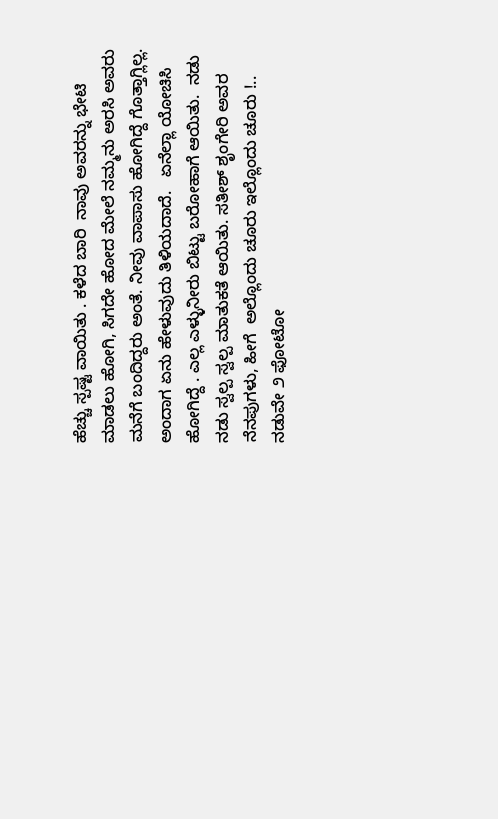ಹೆಚ್ಚು ಸ್ಪಷ್ಟ ವಾಯಿತು . ಕಳೆದ ಬಾರಿ  ನಾವು ಅವರನ್ನು ಭೇಟಿ ಮಾಡಲು ಹೋಗಿ, ಸಿಗದೇ ಹೋದ ಮೇಲೆ ನಮ್ಮನು ಅರಸಿ ಅವರು ಮನೆಗೆ ಬಂದಿದ್ದರು ಅಂತೆ. ನೀವು ವಾಪಾಸು ಹೋಗಿದ್ದೆ ಗೊತ್ತಾಗ್ಲಿಲ್ಲ. ಅಂದಾಗ ಏನು ಹೇಳುವುದು ತಿಳಿಯದಾದೆ.   ಏನೆಲ್ಲಾ ಯೋಚಿಸಿ ಹೋಗಿದ್ದೆ . ಎಲ್ಲ ಎಳ್ಳುನೀರು ಬಿಟ್ಟು ಬರೋಹಾಗೆ ಆಯಿತು.  ನಡು ನಡು ಸ್ವಲ್ಪ ಸ್ವಲ್ಪ ಮಾತುಕತೆ ಆಯಿತು. ಸತೀಶ್ ಶೃಂಗೇರಿ ಅವರ ನೆನಪುಗಳು, ಹೀಗೆ  ಅಲ್ಲೊಂದು ಚೂರು ಇಲ್ಲೊಂದು ಚೂರು !.. ನಡುವೇ ೨ ಫೋಟೋ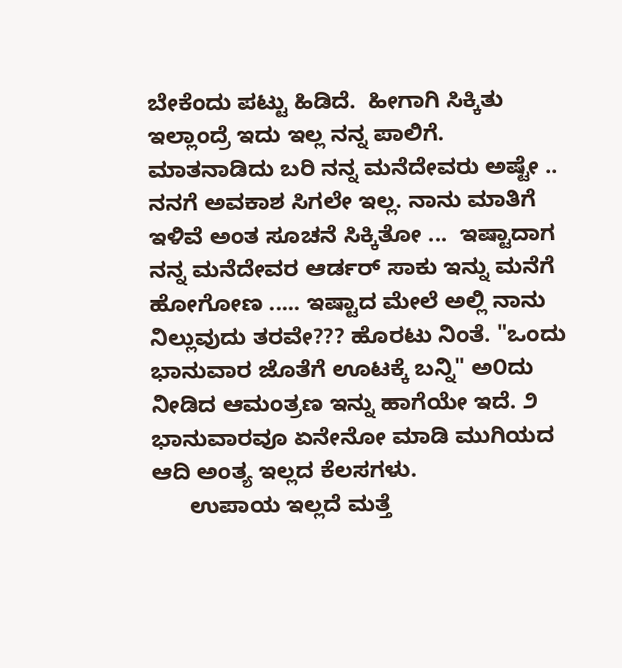ಬೇಕೆಂದು ಪಟ್ಟು ಹಿಡಿದೆ.  ಹೀಗಾಗಿ ಸಿಕ್ಕಿತು ಇಲ್ಲಾಂದ್ರೆ ಇದು ಇಲ್ಲ ನನ್ನ ಪಾಲಿಗೆ. ಮಾತನಾಡಿದು ಬರಿ ನನ್ನ ಮನೆದೇವರು ಅಷ್ಟೇ .. ನನಗೆ ಅವಕಾಶ ಸಿಗಲೇ ಇಲ್ಲ. ನಾನು ಮಾತಿಗೆ ಇಳಿವೆ ಅಂತ ಸೂಚನೆ ಸಿಕ್ಕಿತೋ ...  ಇಷ್ಟಾದಾಗ ನನ್ನ ಮನೆದೇವರ ಆರ್ಡರ್ ಸಾಕು ಇನ್ನು ಮನೆಗೆ ಹೋಗೋಣ ..... ಇಷ್ಟಾದ ಮೇಲೆ ಅಲ್ಲಿ ನಾನು ನಿಲ್ಲುವುದು ತರವೇ??? ಹೊರಟು ನಿಂತೆ. "ಒಂದು ಭಾನುವಾರ ಜೊತೆಗೆ ಊಟಕ್ಕೆ ಬನ್ನಿ" ಅ೦ದು ನೀಡಿದ ಆಮಂತ್ರಣ ಇನ್ನು ಹಾಗೆಯೇ ಇದೆ. ೨ ಭಾನುವಾರವೂ ಏನೇನೋ ಮಾಡಿ ಮುಗಿಯದ ಆದಿ ಅಂತ್ಯ ಇಲ್ಲದ ಕೆಲಸಗಳು.
      ಉಪಾಯ ಇಲ್ಲದೆ ಮತ್ತೆ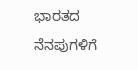ಭಾರತದ ನೆನಪುಗಳಿಗೆ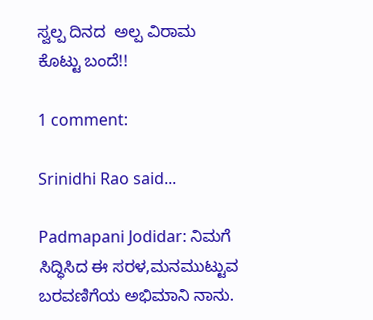ಸ್ವಲ್ಪ ದಿನದ  ಅಲ್ಪ ವಿರಾಮ ಕೊಟ್ಟು ಬಂದೆ!!

1 comment:

Srinidhi Rao said...

Padmapani Jodidar: ನಿಮಗೆ ಸಿದ್ಧಿಸಿದ ಈ ಸರಳ,ಮನಮುಟ್ಟುವ ಬರವಣಿಗೆಯ ಅಭಿಮಾನಿ ನಾನು.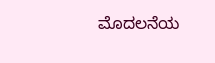ಮೊದಲನೆಯ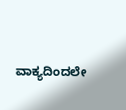ವಾಕ್ಯದಿಂದಲೇ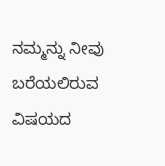ನಮ್ಮನ್ನು ನೀವು ಬರೆಯಲಿರುವ ವಿಷಯದ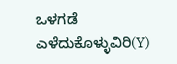ಒಳಗಡೆ ಎಳೆದುಕೊಳ್ಳುವಿರಿ(Y)